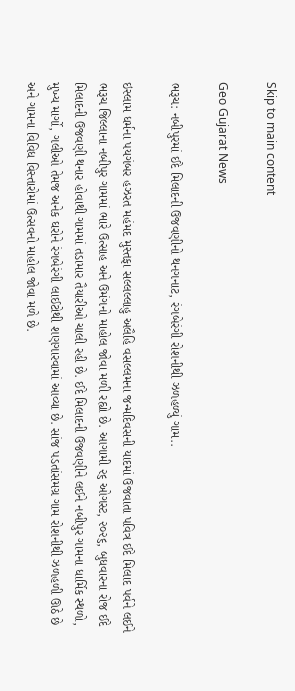Skip to main content

Geo Gujarat News

ભરૂચ: નબીપુરમાં ઈદે મિલાદની ઉજવણીનો થનગનાટ, રંગબેરંગી રોશનીથી ઝળહળ્યું ગામ..

ઇસ્લામ ધર્મના પયગંબર હઝરત મહંમદ મુસ્તફા સલ્લલ્લાહુ અલૈહિ વસલ્લમના જન્મદિવસની યાદમાં ઉજવાતા પવિત્ર ઈદે મિલાદ પર્વને લઈને ભરૂચ જિલ્લાના નબીપુર ગામમાં ભારે ઉત્સાહ અને ઉમંગનો માહોલ જોવા મળી રહ્યો છે. આગામી ૨૬ ઓગસ્ટ, ૨૦૨૬, બુધવારના રોજ ઈદે મિલાદની ઉજવણી થનાર હોવાથી ગામમાં તડામાર તૈયારીઓ ચાલી રહી છે. ઈદે મિલાદની ઉજવણીને લઈને નબીપુર ગામના ધાર્મિક સ્થળો, મુખ્ય માર્ગો, ગલીઓ તેમજ અનેક ઘરોને રંગબેરંગી લાઈટોથી શણગારવામાં આવ્યા છે. સાંજ પડતાંસમગ્ર ગામ રોશનીથી ઝળહળી ઊઠે છે અને ગામના વિવિધ વિસ્તારોમાં ઉત્સવનો માહોલ જોવા મળે છે.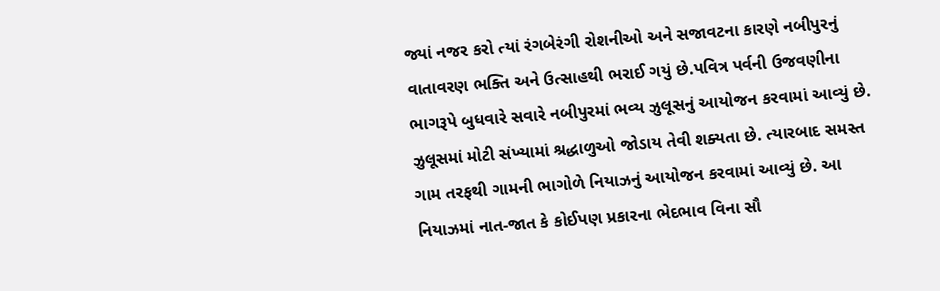જ્યાં નજર કરો ત્યાં રંગબેરંગી રોશનીઓ અને સજાવટના કારણે નબીપુરનું વાતાવરણ ભક્તિ અને ઉત્સાહથી ભરાઈ ગયું છે.પવિત્ર પર્વની ઉજવણીના ભાગરૂપે બુધવારે સવારે નબીપુરમાં ભવ્ય ઝુલૂસનું આયોજન કરવામાં આવ્યું છે. ઝુલૂસમાં મોટી સંખ્યામાં શ્રદ્ધાળુઓ જોડાય તેવી શક્યતા છે. ત્યારબાદ સમસ્ત ગામ તરફથી ગામની ભાગોળે નિયાઝનું આયોજન કરવામાં આવ્યું છે. આ નિયાઝમાં નાત-જાત કે કોઈપણ પ્રકારના ભેદભાવ વિના સૌ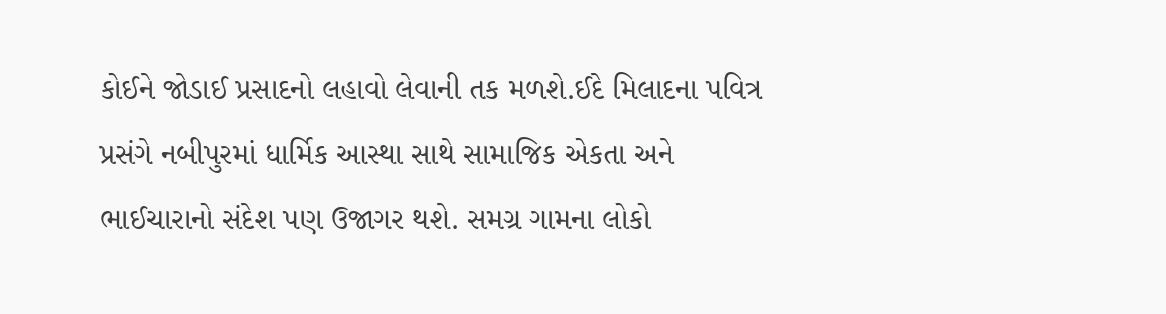કોઈને જોડાઈ પ્રસાદનો લહાવો લેવાની તક મળશે.ઈદે મિલાદના પવિત્ર પ્રસંગે નબીપુરમાં ધાર્મિક આસ્થા સાથે સામાજિક એકતા અને ભાઈચારાનો સંદેશ પણ ઉજાગર થશે. સમગ્ર ગામના લોકો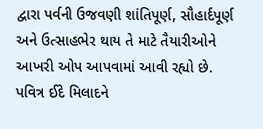દ્વારા પર્વની ઉજવણી શાંતિપૂર્ણ, સૌહાર્દપૂર્ણ અને ઉત્સાહભેર થાય તે માટે તૈયારીઓને આખરી ઓપ આપવામાં આવી રહ્યો છે. પવિત્ર ઈદે મિલાદને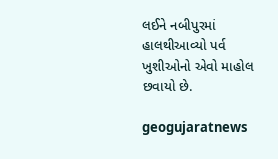લઈને નબીપુરમાં હાલથીઆવ્યો પર્વ ખુશીઓનો એવો માહોલ છવાયો છે.

geogujaratnews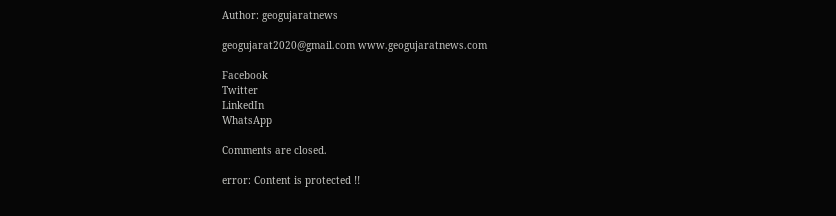Author: geogujaratnews

geogujarat2020@gmail.com www.geogujaratnews.com

Facebook
Twitter
LinkedIn
WhatsApp

Comments are closed.

error: Content is protected !!